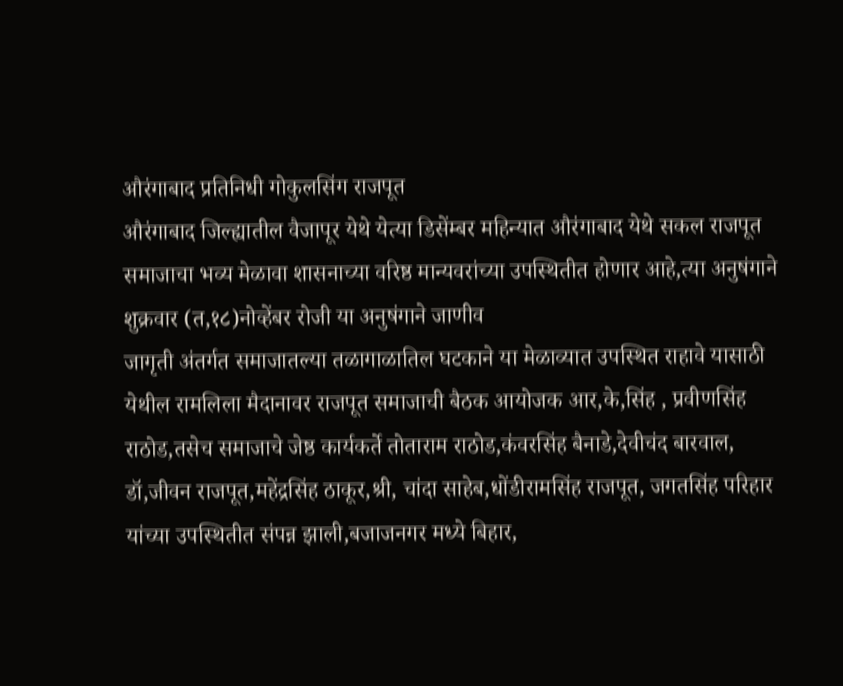औरंगाबाद प्रतिनिधी गोकुलसिंग राजपूत
औरंगाबाद जिल्ह्यातील वैजापूर येथे येत्या डिसेंम्बर महिन्यात औरंगाबाद येथे सकल राजपूत समाजाचा भव्य मेळावा शासनाच्या वरिष्ठ मान्यवरांच्या उपस्थितीत होणार आहे,त्या अनुषंगाने शुक्रवार (त,१८)नोव्हेंबर रोजी या अनुषंगाने जाणीव
जागृती अंतर्गत समाजातल्या तळागाळातिल घटकाने या मेळाव्यात उपस्थित राहावे यासाठी येथील रामलिला मैदानावर राजपूत समाजाची बैठक आयोजक आर,के,सिंह , प्रवीणसिंह राठोड,तसेच समाजाचे जेष्ठ कार्यकर्ते तोताराम राठोड,कंवरसिंह बैनाडे,देवीचंद बारवाल, डॉ,जीवन राजपूत,महेंद्रसिंह ठाकूर,श्री, चांदा साहेब,धोंडीरामसिंह राजपूत, जगतसिंह परिहार यांच्या उपस्थितीत संपन्न झाली,बजाजनगर मध्ये बिहार,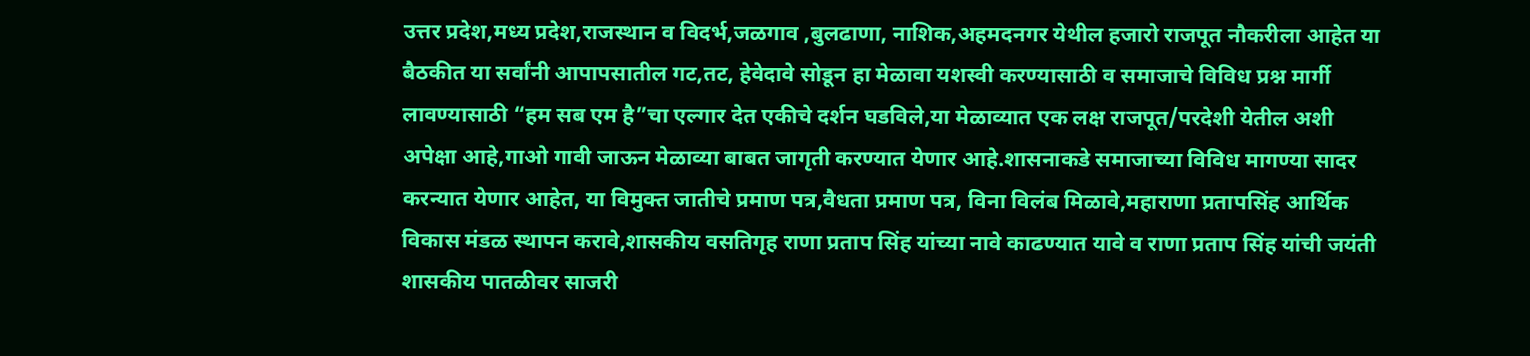उत्तर प्रदेश,मध्य प्रदेश,राजस्थान व विदर्भ,जळगाव ,बुलढाणा, नाशिक,अहमदनगर येथील हजारो राजपूत नौकरीला आहेत या बैठकीत या सर्वांनी आपापसातील गट,तट, हेवेदावे सोडून हा मेळावा यशस्वी करण्यासाठी व समाजाचे विविध प्रश्न मार्गी लावण्यासाठी “हम सब एम है”चा एल्गार देत एकीचे दर्शन घडविले,या मेळाव्यात एक लक्ष राजपूत/परदेशी येतील अशी अपेक्षा आहे,गाओ गावी जाऊन मेळाव्या बाबत जागृती करण्यात येणार आहे.शासनाकडे समाजाच्या विविध मागण्या सादर करन्यात येणार आहेत, या विमुक्त जातीचे प्रमाण पत्र,वैधता प्रमाण पत्र, विना विलंब मिळावे,महाराणा प्रतापसिंह आर्थिक विकास मंडळ स्थापन करावे,शासकीय वसतिगृह राणा प्रताप सिंह यांच्या नावे काढण्यात यावे व राणा प्रताप सिंह यांची जयंती
शासकीय पातळीवर साजरी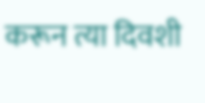करून त्या दिवशी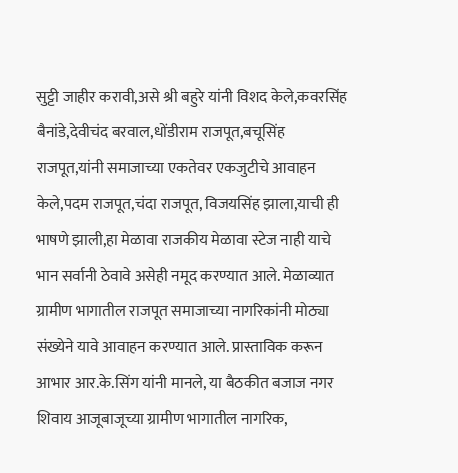सुट्टी जाहीर करावी,असे श्री बहुरे यांनी विशद केले,कवरसिंह बैनांडे,देवीचंद बरवाल,धोंडीराम राजपूत,बचूसिंह राजपूत,यांनी समाजाच्या एकतेवर एकजुटीचे आवाहन केले,पदम राजपूत,चंदा राजपूत, विजयसिंह झाला,याची ही भाषणे झाली,हा मेळावा राजकीय मेळावा स्टेज नाही याचे भान सर्वानी ठेवावे असेही नमूद करण्यात आले. मेळाव्यात ग्रामीण भागातील राजपूत समाजाच्या नागरिकांनी मोठ्या संख्येने यावे आवाहन करण्यात आले. प्रास्ताविक करून आभार आर.के.सिंग यांनी मानले, या बैठकीत बजाज नगर शिवाय आजूबाजूच्या ग्रामीण भागातील नागरिक,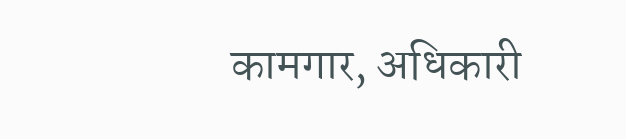कामगार, अधिकारी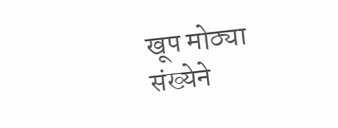खूप मोठ्या संख्येने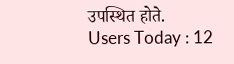उपस्थित होते.
Users Today : 12